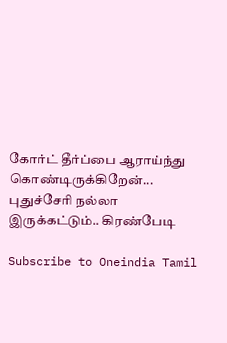கோர்ட் தீர்ப்பை ஆராய்ந்து கொண்டிருக்கிறேன்... புதுச்சேரி நல்லா இருக்கட்டும்.. கிரண்பேடி

Subscribe to Oneindia Tamil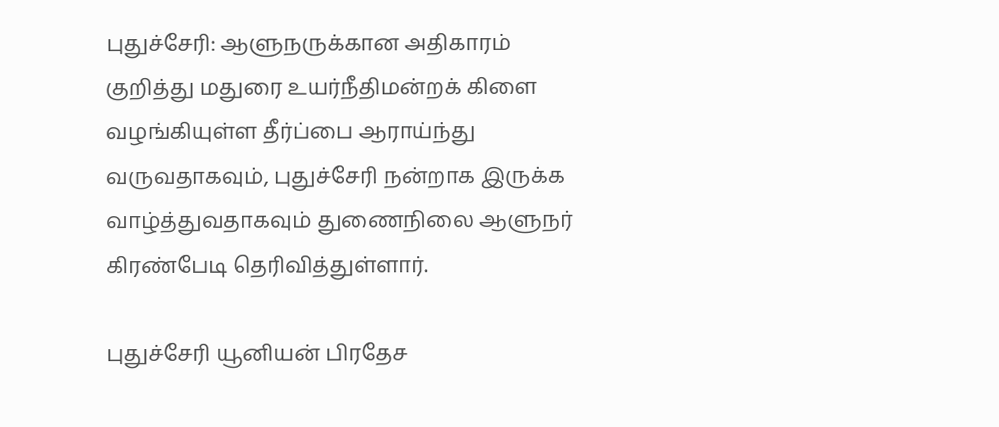புதுச்சேரி: ஆளுநருக்கான அதிகாரம் குறித்து மதுரை உயர்நீதிமன்றக் கிளை வழங்கியுள்ள தீர்ப்பை ஆராய்ந்து வருவதாகவும், புதுச்சேரி நன்றாக இருக்க வாழ்த்துவதாகவும் துணைநிலை ஆளுநர் கிரண்பேடி தெரிவித்துள்ளார்.

புதுச்சேரி யூனியன் பிரதேச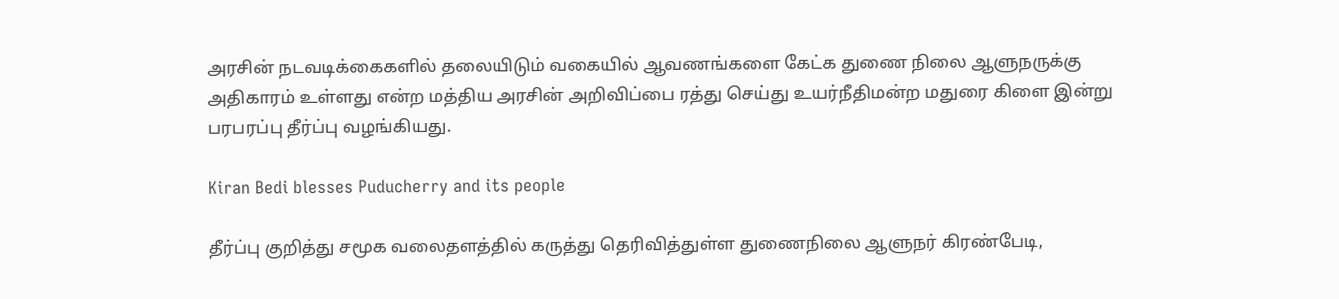அரசின் நடவடிக்கைகளில் தலையிடும் வகையில் ஆவணங்களை கேட்க துணை நிலை ஆளுநருக்கு அதிகாரம் உள்ளது என்ற மத்திய அரசின் அறிவிப்பை ரத்து செய்து உயர்நீதிமன்ற மதுரை கிளை இன்று பரபரப்பு தீர்ப்பு வழங்கியது.

Kiran Bedi blesses Puducherry and its people

தீர்ப்பு குறித்து சமூக வலைதளத்தில் கருத்து தெரிவித்துள்ள துணைநிலை ஆளுநர் கிரண்பேடி,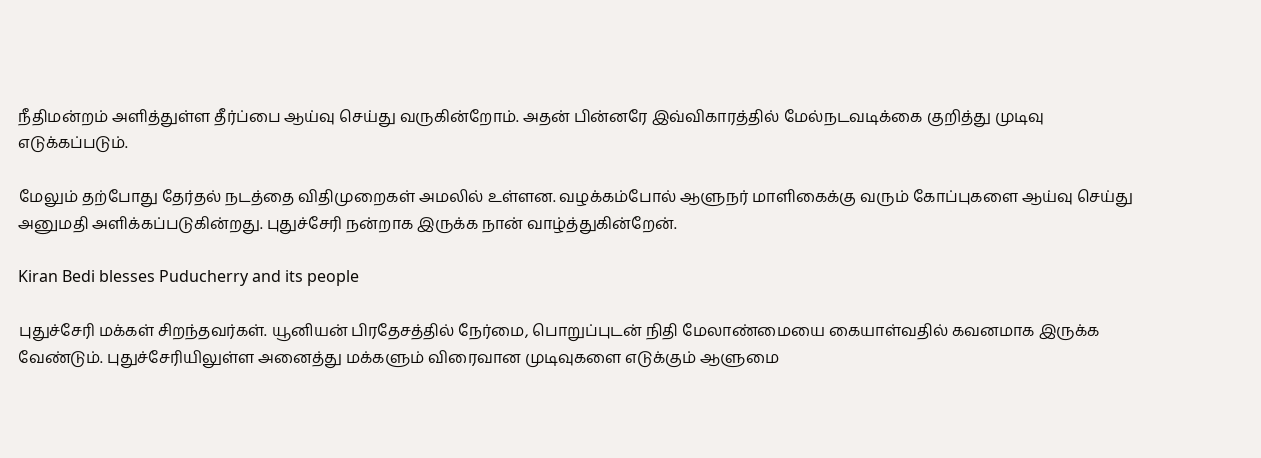நீதிமன்றம் அளித்துள்ள தீர்ப்பை ஆய்வு செய்து வருகின்றோம். அதன் பின்னரே இவ்விகாரத்தில் மேல்நடவடிக்கை குறித்து முடிவு எடுக்கப்படும்.

மேலும் தற்போது தேர்தல் நடத்தை விதிமுறைகள் அமலில் உள்ளன. வழக்கம்போல் ஆளுநர் மாளிகைக்கு வரும் கோப்புகளை ஆய்வு செய்து அனுமதி அளிக்கப்படுகின்றது. புதுச்சேரி நன்றாக இருக்க நான் வாழ்த்துகின்றேன்.

Kiran Bedi blesses Puducherry and its people

புதுச்சேரி மக்கள் சிறந்தவர்கள். யூனியன் பிரதேசத்தில் நேர்மை, பொறுப்புடன் நிதி மேலாண்மையை கையாள்வதில் கவனமாக இருக்க வேண்டும். புதுச்சேரியிலுள்ள அனைத்து மக்களும் விரைவான முடிவுகளை எடுக்கும் ஆளுமை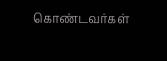கொண்டவர்கள்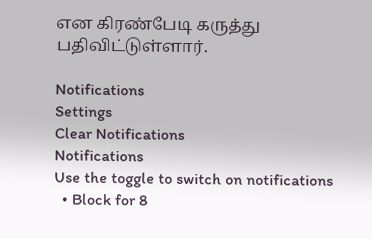என கிரண்பேடி கருத்து பதிவிட்டுள்ளார்.

Notifications
Settings
Clear Notifications
Notifications
Use the toggle to switch on notifications
  • Block for 8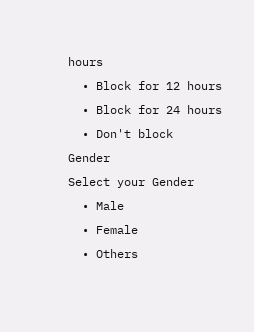hours
  • Block for 12 hours
  • Block for 24 hours
  • Don't block
Gender
Select your Gender
  • Male
  • Female
  • Others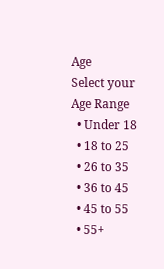Age
Select your Age Range
  • Under 18
  • 18 to 25
  • 26 to 35
  • 36 to 45
  • 45 to 55
  • 55+